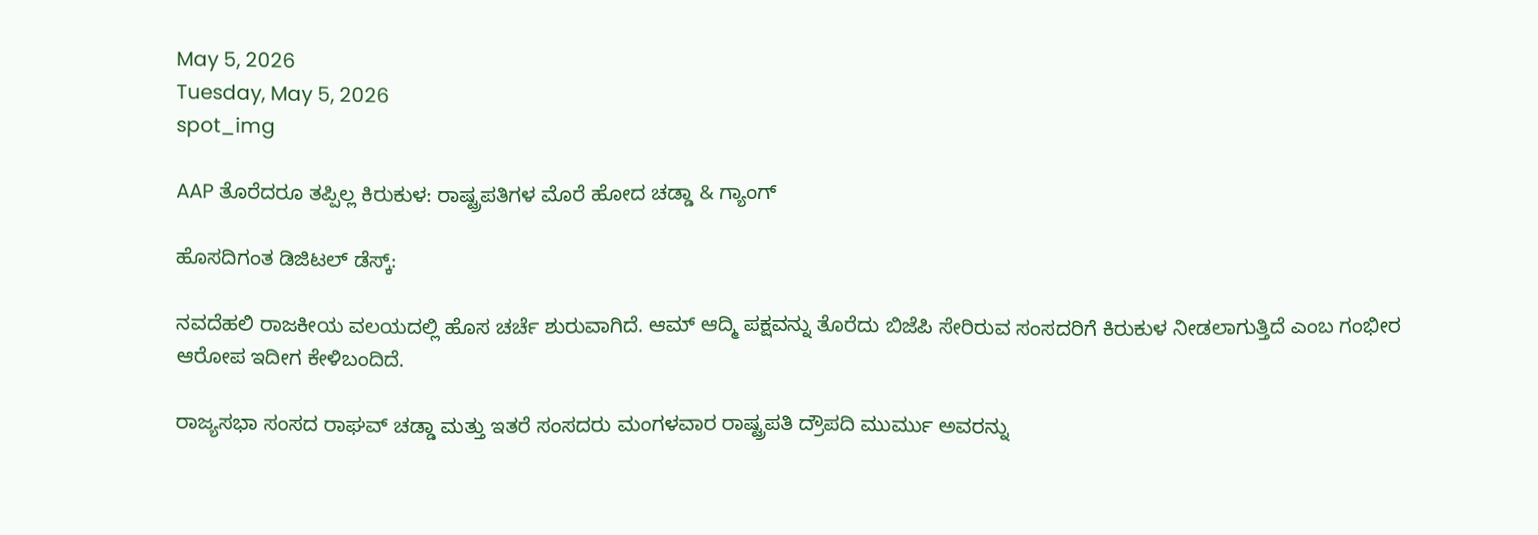May 5, 2026
Tuesday, May 5, 2026
spot_img

AAP ತೊರೆದರೂ ತಪ್ಪಿಲ್ಲ ಕಿರುಕುಳ: ರಾಷ್ಟ್ರಪತಿಗಳ ಮೊರೆ ಹೋದ ಚಡ್ಡಾ & ಗ್ಯಾಂಗ್

ಹೊಸದಿಗಂತ ಡಿಜಿಟಲ್ ಡೆಸ್ಕ್:

ನವದೆಹಲಿ ರಾಜಕೀಯ ವಲಯದಲ್ಲಿ ಹೊಸ ಚರ್ಚೆ ಶುರುವಾಗಿದೆ. ಆಮ್ ಆದ್ಮಿ ಪಕ್ಷವನ್ನು ತೊರೆದು ಬಿಜೆಪಿ ಸೇರಿರುವ ಸಂಸದರಿಗೆ ಕಿರುಕುಳ ನೀಡಲಾಗುತ್ತಿದೆ ಎಂಬ ಗಂಭೀರ ಆರೋಪ ಇದೀಗ ಕೇಳಿಬಂದಿದೆ.

ರಾಜ್ಯಸಭಾ ಸಂಸದ ರಾಘವ್ ಚಡ್ಡಾ ಮತ್ತು ಇತರೆ ಸಂಸದರು ಮಂಗಳವಾರ ರಾಷ್ಟ್ರಪತಿ ದ್ರೌಪದಿ ಮುರ್ಮು ಅವರನ್ನು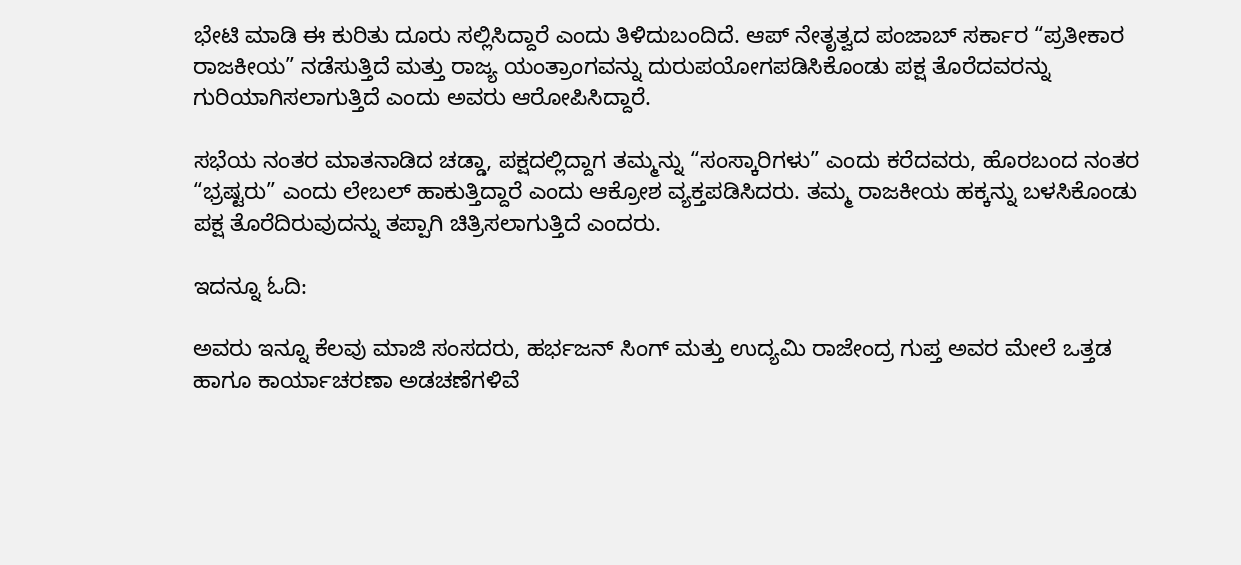ಭೇಟಿ ಮಾಡಿ ಈ ಕುರಿತು ದೂರು ಸಲ್ಲಿಸಿದ್ದಾರೆ ಎಂದು ತಿಳಿದುಬಂದಿದೆ. ಆಪ್ ನೇತೃತ್ವದ ಪಂಜಾಬ್ ಸರ್ಕಾರ “ಪ್ರತೀಕಾರ ರಾಜಕೀಯ” ನಡೆಸುತ್ತಿದೆ ಮತ್ತು ರಾಜ್ಯ ಯಂತ್ರಾಂಗವನ್ನು ದುರುಪಯೋಗಪಡಿಸಿಕೊಂಡು ಪಕ್ಷ ತೊರೆದವರನ್ನು ಗುರಿಯಾಗಿಸಲಾಗುತ್ತಿದೆ ಎಂದು ಅವರು ಆರೋಪಿಸಿದ್ದಾರೆ.

ಸಭೆಯ ನಂತರ ಮಾತನಾಡಿದ ಚಡ್ಡಾ, ಪಕ್ಷದಲ್ಲಿದ್ದಾಗ ತಮ್ಮನ್ನು “ಸಂಸ್ಕಾರಿಗಳು” ಎಂದು ಕರೆದವರು, ಹೊರಬಂದ ನಂತರ “ಭ್ರಷ್ಟರು” ಎಂದು ಲೇಬಲ್ ಹಾಕುತ್ತಿದ್ದಾರೆ ಎಂದು ಆಕ್ರೋಶ ವ್ಯಕ್ತಪಡಿಸಿದರು. ತಮ್ಮ ರಾಜಕೀಯ ಹಕ್ಕನ್ನು ಬಳಸಿಕೊಂಡು ಪಕ್ಷ ತೊರೆದಿರುವುದನ್ನು ತಪ್ಪಾಗಿ ಚಿತ್ರಿಸಲಾಗುತ್ತಿದೆ ಎಂದರು.

ಇದನ್ನೂ ಓದಿ:

ಅವರು ಇನ್ನೂ ಕೆಲವು ಮಾಜಿ ಸಂಸದರು, ಹರ್ಭಜನ್ ಸಿಂಗ್ ಮತ್ತು ಉದ್ಯಮಿ ರಾಜೇಂದ್ರ ಗುಪ್ತ ಅವರ ಮೇಲೆ ಒತ್ತಡ ಹಾಗೂ ಕಾರ್ಯಾಚರಣಾ ಅಡಚಣೆಗಳಿವೆ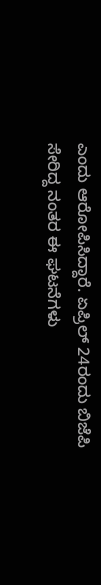ಎಂದು ಆರೋಪಿಸಿದ್ದಾರೆ. ಏಪ್ರಿಲ್ 24ರಂದು ಬಿಜೆಪಿ ಸೇರಿದ್ದ ನಂತರ ಈ ಘಟನೆಗಳು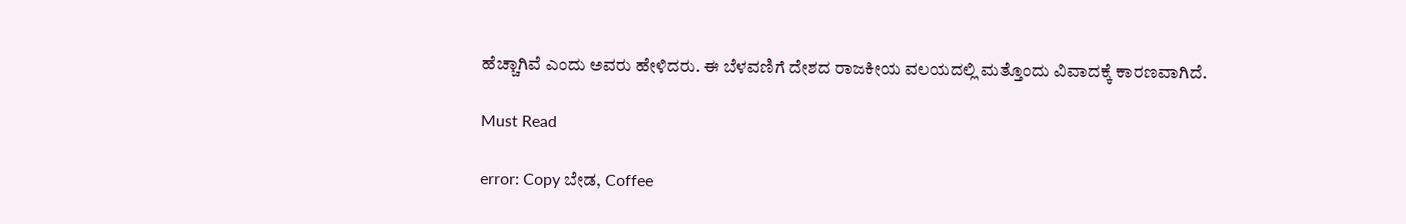ಹೆಚ್ಚಾಗಿವೆ ಎಂದು ಅವರು ಹೇಳಿದರು. ಈ ಬೆಳವಣಿಗೆ ದೇಶದ ರಾಜಕೀಯ ವಲಯದಲ್ಲಿ ಮತ್ತೊಂದು ವಿವಾದಕ್ಕೆ ಕಾರಣವಾಗಿದೆ.

Must Read

error: Copy ಬೇಡ, Coffee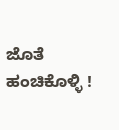ಜೊತೆ ಹಂಚಿಕೊಳ್ಳಿ !